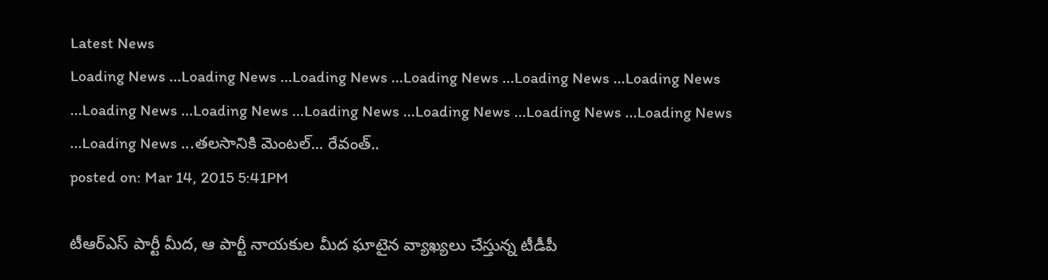Latest News
Loading News ...Loading News ...Loading News ...Loading News ...Loading News ...Loading News ...Loading News ...Loading News ...Loading News ...Loading News ...Loading News ...Loading News ...Loading News ...తలసానికి మెంటల్... రేవంత్..
posted on: Mar 14, 2015 5:41PM

టీఆర్ఎస్ పార్టీ మీద, ఆ పార్టీ నాయకుల మీద ఘాటైన వ్యాఖ్యలు చేస్తున్న టీడీపీ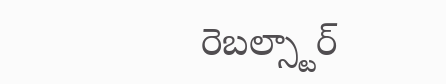రెబల్స్టార్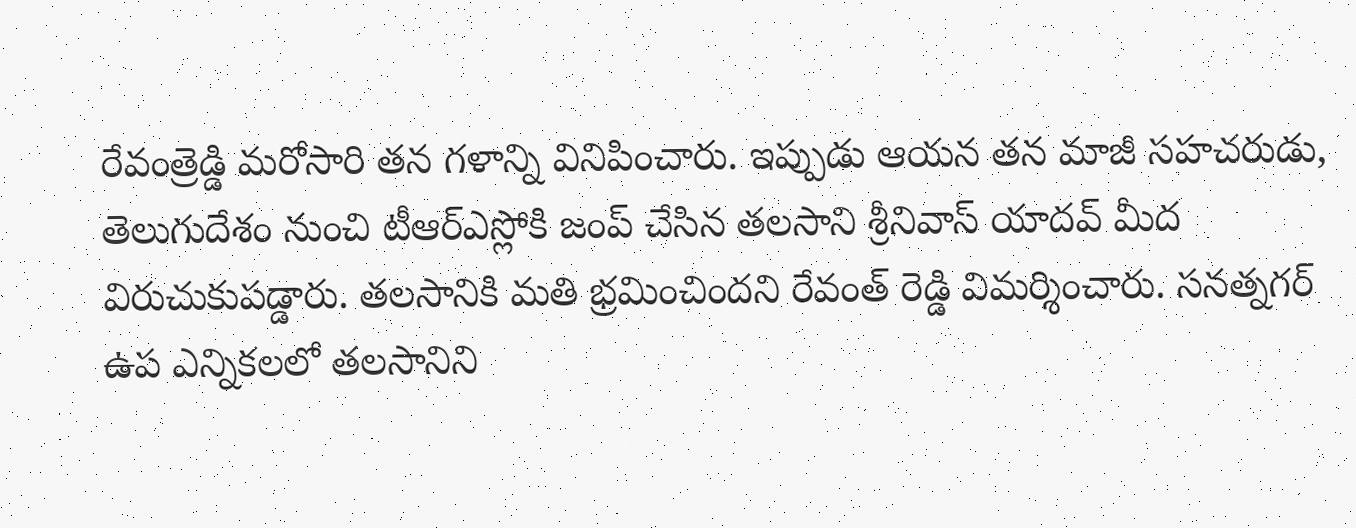రేవంత్రెడ్డి మరోసారి తన గళాన్ని వినిపించారు. ఇప్పుడు ఆయన తన మాజీ సహచరుడు, తెలుగుదేశం నుంచి టీఆర్ఎస్లోకి జంప్ చేసిన తలసాని శ్రీనివాస్ యాదవ్ మీద విరుచుకుపడ్డారు. తలసానికి మతి భ్రమించిందని రేవంత్ రెడ్డి విమర్శించారు. సనత్నగర్ ఉప ఎన్నికలలో తలసానిని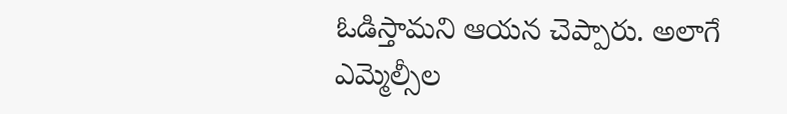ఓడిస్తామని ఆయన చెప్పారు. అలాగే ఎమ్మెల్సీల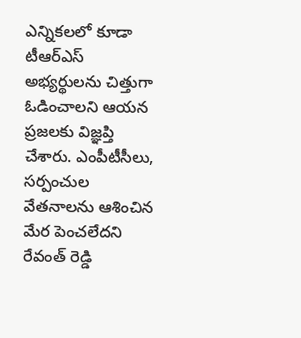ఎన్నికలలో కూడా టీఆర్ఎస్ అభ్యర్థులను చిత్తుగా ఓడించాలని ఆయన ప్రజలకు విజ్ఞప్తి చేశారు. ఎంపీటీసీలు, సర్పంచుల వేతనాలను ఆశించిన మేర పెంచలేదని రేవంత్ రెడ్డి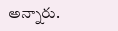అన్నారు.